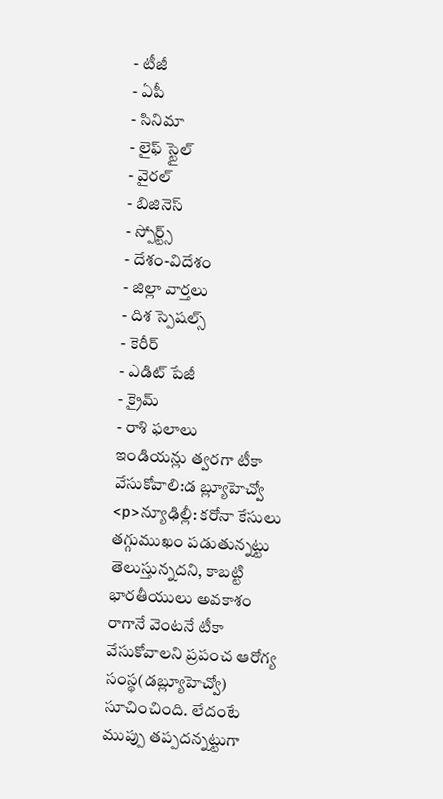- టీజీ
- ఏపీ
- సినిమా
- లైఫ్ స్టైల్
- వైరల్
- బిజినెస్
- స్పోర్ట్స్
- దేశం-విదేశం
- జిల్లా వార్తలు
- దిశ స్పెషల్స్
- కెరీర్
- ఎడిట్ పేజీ
- క్రైమ్
- రాశి ఫలాలు
ఇండియన్లు త్వరగా టీకా వేసుకోవాలి:డ బ్ల్యూహెచ్వో
<p>న్యూఢిల్లీ: కరోనా కేసులు తగ్గుముఖం పడుతున్నట్టు తెలుస్తున్నదని, కాబట్టి భారతీయులు అవకాశం రాగానే వెంటనే టీకా వేసుకోవాలని ప్రపంచ ఆరోగ్య సంస్థ(డబ్ల్యూహెచ్వో) సూచించింది. లేదంటే ముప్పు తప్పదన్నట్టుగా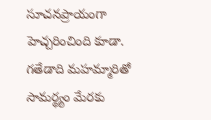సూచనప్రాయంగా హెచ్చరించింది కూడా. గతేడాది మహమ్మారితో సామర్థ్యం మేరకు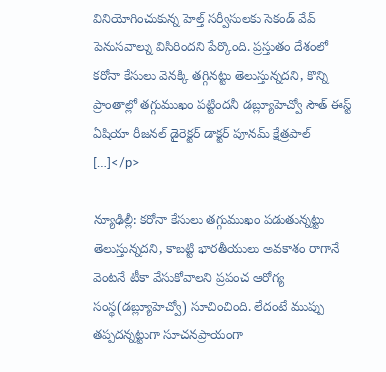వినియోగించుకున్న హెల్త్ సర్వీసులకు సెకండ్ వేవ్ పెనుసవాల్ను విసిరిందని పేర్కొంది. ప్రస్తుతం దేశంలో కరోనా కేసులు వెనక్కి తగ్గినట్టు తెలుస్తున్నదని, కొన్ని ప్రాంతాల్లో తగ్గుముఖం పట్టిందనీ డబ్ల్యూహెచ్వో సౌత్ ఈస్ట్ ఏషియా రీజనల్ డైరెక్టర్ డాక్టర్ పూనమ్ క్షేత్రపాల్ […]</p>

న్యూఢిల్లీ: కరోనా కేసులు తగ్గుముఖం పడుతున్నట్టు తెలుస్తున్నదని, కాబట్టి భారతీయులు అవకాశం రాగానే వెంటనే టీకా వేసుకోవాలని ప్రపంచ ఆరోగ్య సంస్థ(డబ్ల్యూహెచ్వో) సూచించింది. లేదంటే ముప్పు తప్పదన్నట్టుగా సూచనప్రాయంగా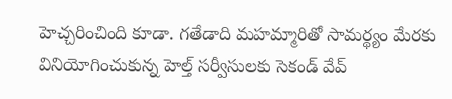హెచ్చరించింది కూడా. గతేడాది మహమ్మారితో సామర్థ్యం మేరకు వినియోగించుకున్న హెల్త్ సర్వీసులకు సెకండ్ వేవ్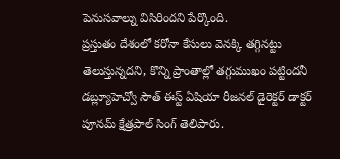పెనుసవాల్ను విసిరిందని పేర్కొంది.
ప్రస్తుతం దేశంలో కరోనా కేసులు వెనక్కి తగ్గినట్టు తెలుస్తున్నదని, కొన్ని ప్రాంతాల్లో తగ్గుముఖం పట్టిందనీ డబ్ల్యూహెచ్వో సౌత్ ఈస్ట్ ఏషియా రీజనల్ డైరెక్టర్ డాక్టర్ పూనమ్ క్షేత్రపాల్ సింగ్ తెలిపారు.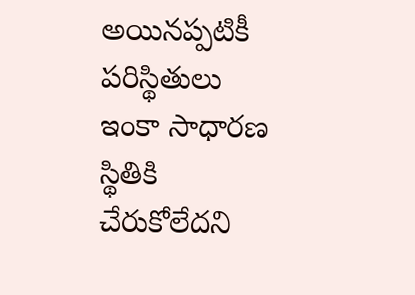అయినప్పటికీ పరిస్థితులు ఇంకా సాధారణ స్థితికి చేరుకోలేదని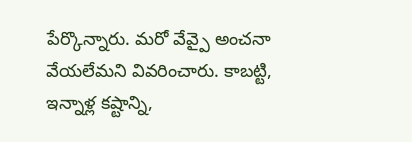పేర్కొన్నారు. మరో వేవ్పై అంచనా వేయలేమని వివరించారు. కాబట్టి, ఇన్నాళ్ల కష్టాన్ని,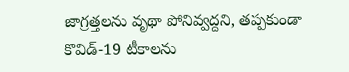జాగ్రత్తలను వృథా పోనివ్వద్దని, తప్పకుండా కొవిడ్-19 టీకాలను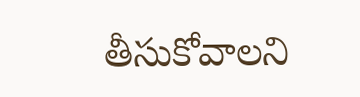తీసుకోవాలని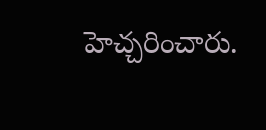హెచ్చరించారు.